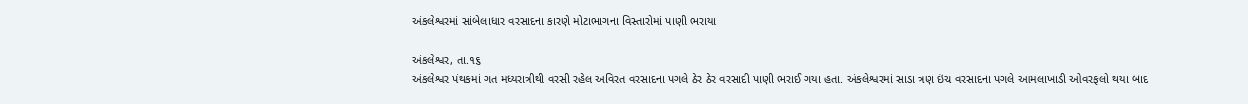અંકલેશ્વરમાં સાંબેલાધાર વરસાદના કારણે મોટાભાગના વિસ્તારોમાં પાણી ભરાયા

અંકલેશ્વર, તા.૧૬
અંકલેશ્વર પંથકમાં ગત મધ્યરાત્રીથી વરસી રહેલ અવિરત વરસાદના પગલે ઠેર ઠેર વરસાદી પાણી ભરાઈ ગયા હતા. અંકલેશ્વરમાં સાડા ત્રણ ઇંચ વરસાદના પગલે આમલાખાડી ઓવરફલો થયા બાદ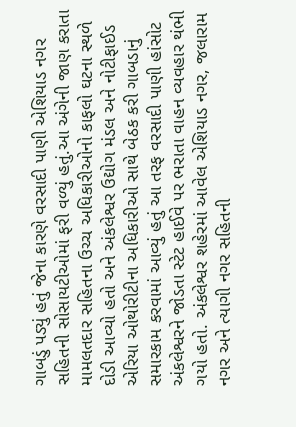ગાબડું પડ્યું હતું જેના કારણે વરસાદી પાણી એશિયાડ નગર સહિતની સોસાયટીઓમાં ફરી વળ્યું હતું.આ અંગેની જાણ કરાતા મામલતદાર સહિતના ઉચ્ચ અધિકારીઓનો કાફલો ઘટના સ્થળે દોડી આવ્યો હતો અને અંકલેશ્વર ઉદ્યોગ મંડલ અને નોટીફાઈડ એરિયા ઓથોરીટીના અધિકારીઓ સાથે બેઠક કરી ગાબડાનું સમારકામ કરવામાં આવ્યું હતું આ તરફ વરસાદી પાણી હાંસોટ અંકલેશ્વરને જોડતા સ્ટેટ હાઈવે પર ભરાતા વાહન વ્યવહાર થંભી ગયો હતો. અંકલેશ્વર શહેરમાં આવેલ એશિયાડ નગર, જલારામ નગર અને ત્યાગી નગર સહિતની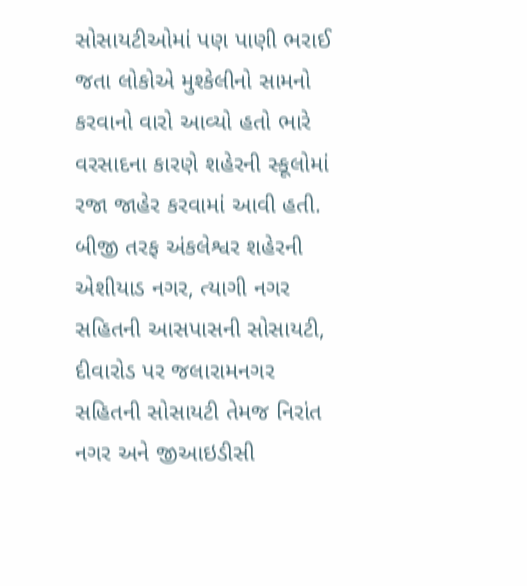સોસાયટીઓમાં પણ પાણી ભરાઈ જતા લોકોએ મુશ્કેલીનો સામનો કરવાનો વારો આવ્યો હતો ભારે વરસાદના કારણે શહેરની સ્કૂલોમાં રજા જાહેર કરવામાં આવી હતી.
બીજી તરફ અંકલેશ્વર શહેરની એશીયાડ નગર, ત્યાગી નગર સહિતની આસપાસની સોસાયટી, દીવારોડ પર જલારામનગર સહિતની સોસાયટી તેમજ નિરાંત નગર અને જીઆઇડીસી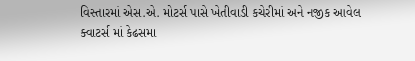વિસ્તારમાં એસ.એ. મોટર્સ પાસે ખેતીવાડી કચેરીમાં અને નજીક આવેલ ક્વાટર્સ માં કેઢસમા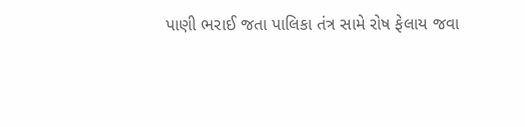પાણી ભરાઈ જતા પાલિકા તંત્ર સામે રોષ ફેલાય જવા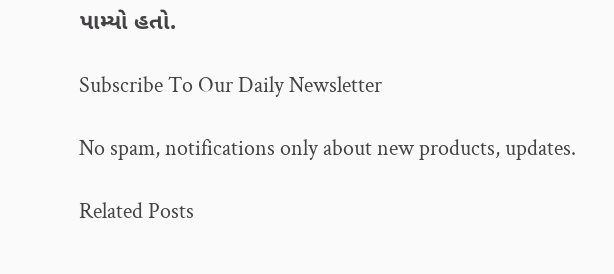પામ્યો હતો.

Subscribe To Our Daily Newsletter

No spam, notifications only about new products, updates.

Related Posts